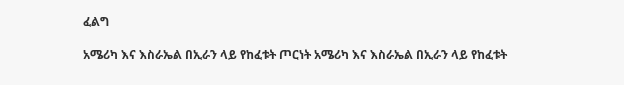ፈልግ

አሜሪካ እና እስራኤል በኢራን ላይ የከፈቱት ጦርነት አሜሪካ እና እስራኤል በኢራን ላይ የከፈቱት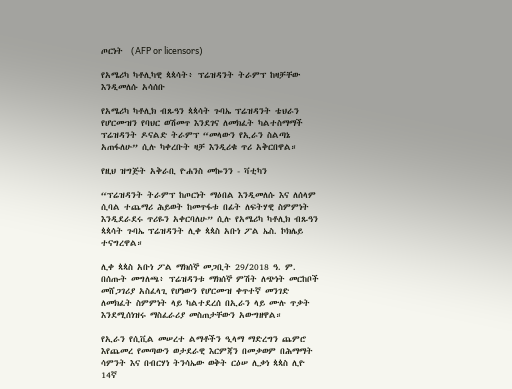ጦርነት  (AFP or licensors)

የአሜሪካ ካቶሊካዊ ጳጳሳት፥ ፕሬዝዳንት ትራምፕ ከዛቻቸው እንዲመለሱ አሳሰቡ

የአሜሪካ ካቶሊክ ብጹዓን ጳጳሳት ጉባኤ ፕሬዝዳንት ቴህራን የሆርሙዝን የባህር ወሽመጥ እንደገና ለመክፈት ካልተስማማች ፕሬዝዳንት ዶናልድ ትራምፕ “መላውን የኢራን ስልጣኔ አጠፋለሁ” ሲሉ ካቀረቡት ዛቻ እንዲሪቁ ጥሪ አቅርበዋል።

የዚህ ዝግጅት አቅራቢ ዮሐንስ መኰንን - ቫቲካን

“ፕሬዝዳንት ትራምፕ ከጦርነት ማዕበል እንዲመለሱ እና ለሰላም ሲባል ተጨማሪ ሕይወት ከመጥፋቱ በፊት ለፍትሃዊ ስምምነት እንዲደራደሩ ጥሪዬን አቀርባለሁ” ሲሉ የአሜሪካ ካቶሊክ ብጹዓን ጳጳሳት ጉባኤ ፕሬዝዳንት ሊቀ ጳጳስ አቡነ ፖል ኤስ. ኮክሌይ ተናግረዋል።

ሊቀ ጳጳስ አቡነ ፖል ማክሰኞ መጋቢት 29/2018 ዓ. ም. በሰጡት መግለጫ፥ ፕሬዝዳንቱ ማክሰኞ ምሽት ለጭነት መርከቦች መሸጋገሪያ አስፈላጊ የሆነውን የሆርሙዝ ቀጥተኛ መንገድ ለመክፈት ስምምነት ላይ ካልተደረሰ በኢራን ላይ ሙሉ ጥቃት እንደሚሰነዝሩ ማስፈራሪያ መስጠታቸውን አውግዘዋል።

የኢራን የሲቪል መሠረተ ልማቶችን ዒላማ ማድረግን ጨምሮ እየጨመረ የመጣውን ወታደራዊ እርምጃን በመቃወም በሕማማት ሳምንት እና በብርሃነ ትንሳኤው ወቅት ርዕሠ ሊቃነ ጳጳስ ሊዮ 14ኛ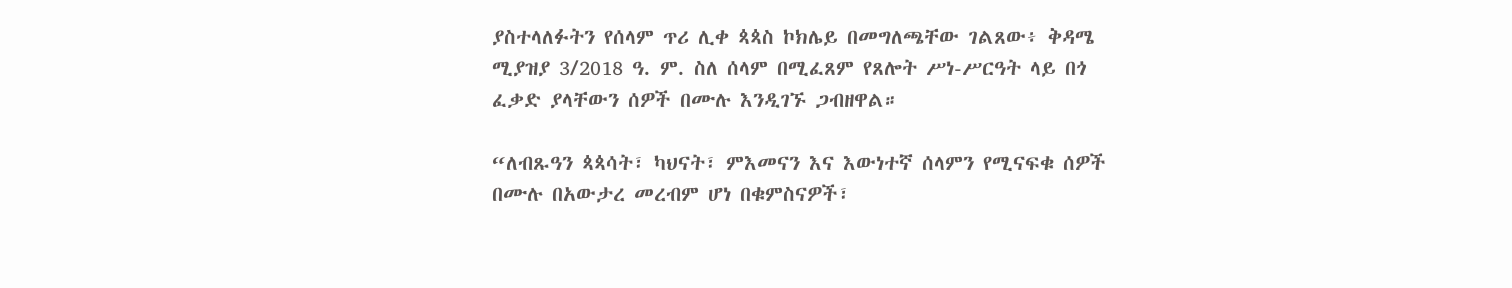ያስተላለፉትን የሰላም ጥሪ ሊቀ ጳጳስ ኮክሌይ በመግለጫቸው ገልጸው፥ ቅዳሜ ሚያዝያ 3/2018 ዓ. ም. ስለ ሰላም በሚፈጸም የጸሎት ሥነ-ሥርዓት ላይ በጎ ፈቃድ ያላቸውን ሰዎች በሙሉ እንዲገኙ ጋብዘዋል።

“ለብጹዓን ጳጳሳት፣ ካህናት፣ ምእመናን እና እውነተኛ ሰላምን የሚናፍቁ ሰዎች በሙሉ በአውታረ መረብም ሆነ በቁምስናዎች፣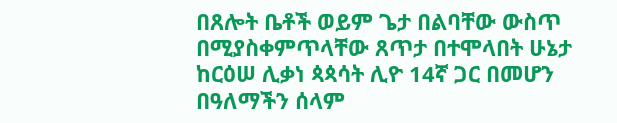በጸሎት ቤቶች ወይም ጌታ በልባቸው ውስጥ በሚያስቀምጥላቸው ጸጥታ በተሞላበት ሁኔታ ከርዕሠ ሊቃነ ጳጳሳት ሊዮ 14ኛ ጋር በመሆን በዓለማችን ሰላም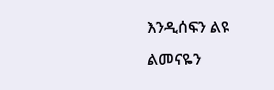እንዲሰፍን ልዩ ልመናዬን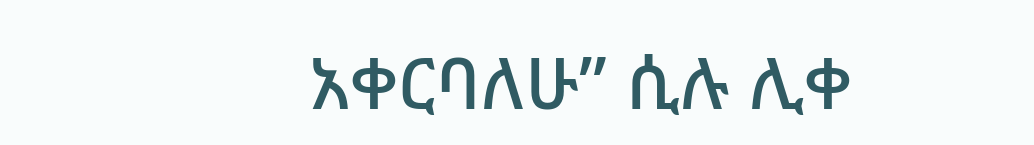አቀርባለሁ” ሲሉ ሊቀ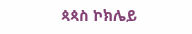ጳጳስ ኮክሌይ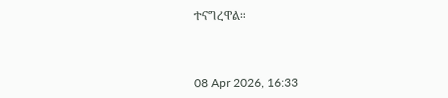ተናግረዋል።



08 Apr 2026, 16:33